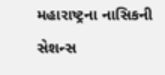મહારાષ્ટ્રના નાસિકની સેશન્સ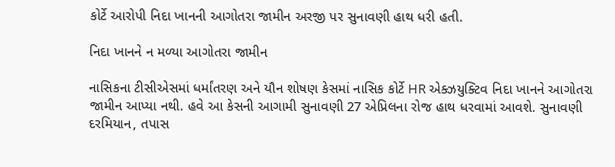કોર્ટે આરોપી નિદા ખાનની આગોતરા જામીન અરજી પર સુનાવણી હાથ ધરી હતી.

નિદા ખાનને ન મળ્યા આગોતરા જામીન

નાસિકના ટીસીએસમાં ધર્માંતરણ અને યૌન શોષણ કેસમાં નાસિક કોર્ટે HR એક્ઝયુક્ટિવ નિદા ખાનને આગોતરા જામીન આપ્યા નથી. હવે આ કેસની આગામી સુનાવણી 27 એપ્રિલના રોજ હાથ ધરવામાં આવશે. સુનાવણી દરમિયાન, તપાસ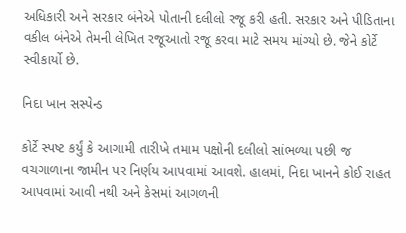અધિકારી અને સરકાર બંનેએ પોતાની દલીલો રજૂ કરી હતી. સરકાર અને પીડિતાના વકીલ બંનેએ તેમની લેખિત રજૂઆતો રજૂ કરવા માટે સમય માંગ્યો છે. જેને કોર્ટે સ્વીકાર્યો છે.

નિદા ખાન સસ્પેન્ડ

કોર્ટે સ્પષ્ટ કર્યું કે આગામી તારીખે તમામ પક્ષોની દલીલો સાંભળ્યા પછી જ વચગાળાના જામીન પર નિર્ણય આપવામાં આવશે. હાલમાં, નિદા ખાનને કોઈ રાહત આપવામાં આવી નથી અને કેસમાં આગળની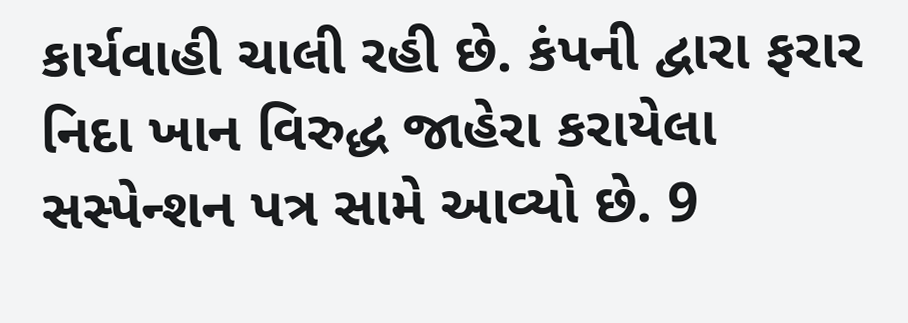કાર્યવાહી ચાલી રહી છે. કંપની દ્વારા ફરાર નિદા ખાન વિરુદ્ધ જાહેરા કરાયેલા સસ્પેન્શન પત્ર સામે આવ્યો છે. 9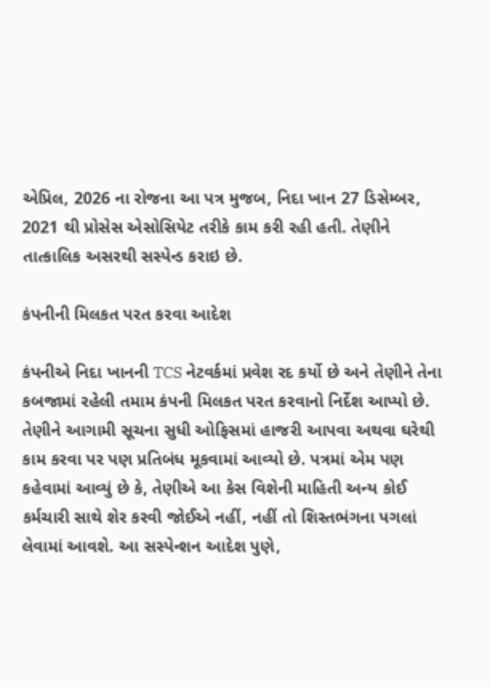એપ્રિલ, 2026 ના રોજના આ પત્ર મુજબ, નિદા ખાન 27 ડિસેમ્બર, 2021 થી પ્રોસેસ એસોસિયેટ તરીકે કામ કરી રહી હતી. તેણીને તાત્કાલિક અસરથી સસ્પેન્ડ કરાઇ છે.

કંપનીની મિલકત પરત કરવા આદેશ

કંપનીએ નિદા ખાનની TCS નેટવર્કમાં પ્રવેશ રદ કર્યો છે અને તેણીને તેના કબજામાં રહેલી તમામ કંપની મિલકત પરત કરવાનો નિર્દેશ આપ્યો છે. તેણીને આગામી સૂચના સુધી ઓફિસમાં હાજરી આપવા અથવા ઘરેથી કામ કરવા પર પણ પ્રતિબંધ મૂકવામાં આવ્યો છે. પત્રમાં એમ પણ કહેવામાં આવ્યું છે કે, તેણીએ આ કેસ વિશેની માહિતી અન્ય કોઈ કર્મચારી સાથે શેર કરવી જોઈએ નહીં, નહીં તો શિસ્તભંગના પગલાં લેવામાં આવશે. આ સસ્પેન્શન આદેશ પુણે,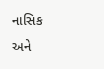નાસિક અને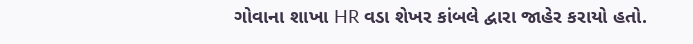ગોવાના શાખા HR વડા શેખર કાંબલે દ્વારા જાહેર કરાયો હતો.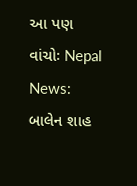આ પણ વાંચોઃ Nepal News: બાલેન શાહ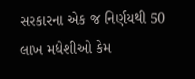સરકારના એક જ નિર્ણયથી 50 લાખ મધેશીઓ કેમ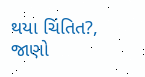થયા ચિંતિત?, જાણો